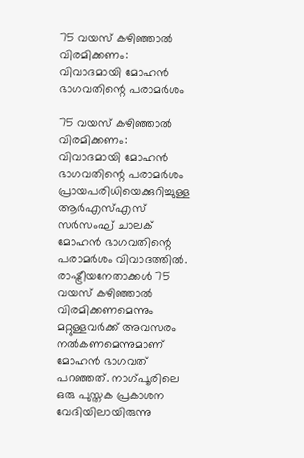75 വയസ് കഴിഞ്ഞാല്‍ വിരമിക്കണം: വിവാദമായി മോഹന്‍ ഭാഗവതിന്റെ പരാമര്‍ശം

75 വയസ് കഴിഞ്ഞാല്‍ വിരമിക്കണം: വിവാദമായി മോഹന്‍ ഭാഗവതിന്റെ പരാമര്‍ശം
പ്രായപരിധിയെക്കുറിച്ചുള്ള ആര്‍എസ്എസ് സര്‍സംഘ് ചാലക് മോഹന്‍ ഭാഗവതിന്റെ പരാമര്‍ശം വിവാദത്തില്‍. രാഷ്ട്രീയനേതാക്കള്‍ 75 വയസ് കഴിഞ്ഞാല്‍ വിരമിക്കണമെന്നും മറ്റുള്ളവര്‍ക്ക് അവസരം നല്‍കണമെന്നുമാണ് മോഹന്‍ ഭാഗവത് പറഞ്ഞത്. നാഗ്പൂരിലെ ഒരു പുസ്തക പ്രകാശന വേദിയിലായിരുന്നു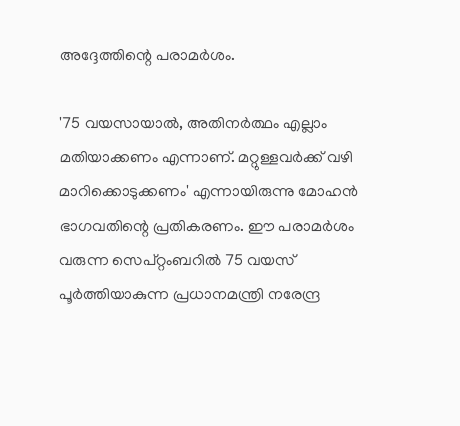അദ്ദേത്തിന്റെ പരാമര്‍ശം.

'75 വയസായാല്‍, അതിനര്‍ത്ഥം എല്ലാം മതിയാക്കണം എന്നാണ്. മറ്റുള്ളവര്‍ക്ക് വഴി മാറിക്കൊടുക്കണം' എന്നായിരുന്നു മോഹന്‍ ഭാഗവതിന്റെ പ്രതികരണം. ഈ പരാമര്‍ശം വരുന്ന സെപ്റ്റംബറില്‍ 75 വയസ് പൂര്‍ത്തിയാകുന്ന പ്രധാനമന്ത്രി നരേന്ദ്ര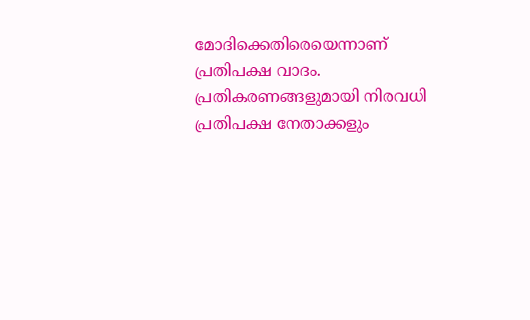മോദിക്കെതിരെയെന്നാണ് പ്രതിപക്ഷ വാദം. പ്രതികരണങ്ങളുമായി നിരവധി പ്രതിപക്ഷ നേതാക്കളും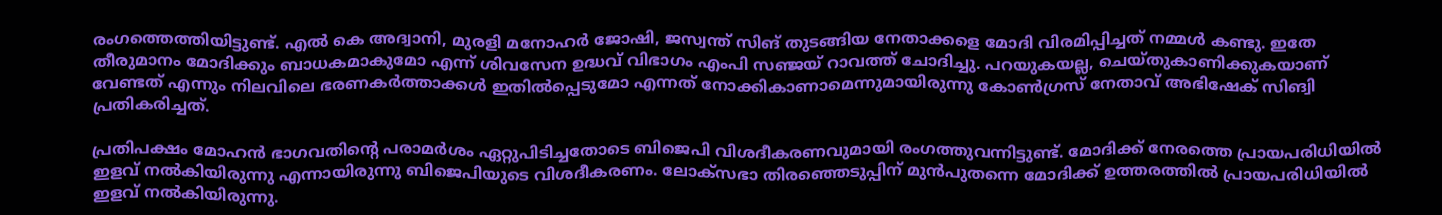രംഗത്തെത്തിയിട്ടുണ്ട്. എല്‍ കെ അദ്വാനി, മുരളി മനോഹര്‍ ജോഷി, ജസ്വന്ത് സിങ് തുടങ്ങിയ നേതാക്കളെ മോദി വിരമിപ്പിച്ചത് നമ്മള്‍ കണ്ടു. ഇതേ തീരുമാനം മോദിക്കും ബാധകമാകുമോ എന്ന് ശിവസേന ഉദ്ധവ് വിഭാഗം എംപി സഞ്ജയ് റാവത്ത് ചോദിച്ചു. പറയുകയല്ല, ചെയ്തുകാണിക്കുകയാണ് വേണ്ടത് എന്നും നിലവിലെ ഭരണകര്‍ത്താക്കള്‍ ഇതില്‍പ്പെടുമോ എന്നത് നോക്കികാണാമെന്നുമായിരുന്നു കോണ്‍ഗ്രസ് നേതാവ് അഭിഷേക് സിങ്വി പ്രതികരിച്ചത്.

പ്രതിപക്ഷം മോഹന്‍ ഭാഗവതിന്റെ പരാമര്‍ശം ഏറ്റുപിടിച്ചതോടെ ബിജെപി വിശദീകരണവുമായി രംഗത്തുവന്നിട്ടുണ്ട്. മോദിക്ക് നേരത്തെ പ്രായപരിധിയില്‍ ഇളവ് നല്‍കിയിരുന്നു എന്നായിരുന്നു ബിജെപിയുടെ വിശദീകരണം. ലോക്‌സഭാ തിരഞ്ഞെടുപ്പിന് മുന്‍പുതന്നെ മോദിക്ക് ഉത്തരത്തില്‍ പ്രായപരിധിയില്‍ ഇളവ് നല്‍കിയിരുന്നു.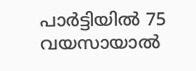പാര്‍ട്ടിയില്‍ 75 വയസായാല്‍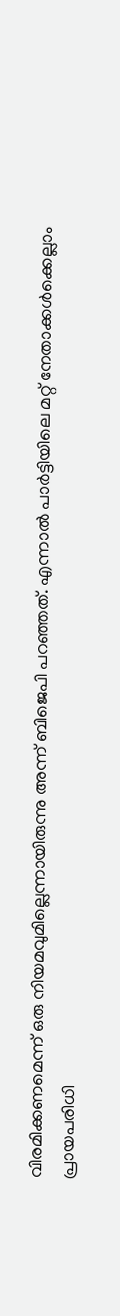വിരമിക്കണമെന്ന് ഒരു നിയമവുമില്ലെന്നായിരുന്നു അന്ന് ബിജെപി പറഞ്ഞത്. എന്നാല്‍ പാര്‍ട്ടിയിലെ മറ്റ് നേതാക്കള്‍ക്കെല്ലാം പ്രായപരിധി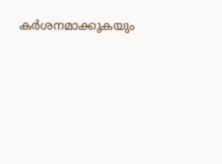കര്‍ശനമാക്കുകയും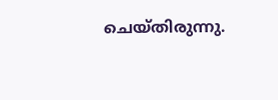ചെയ്തിരുന്നു.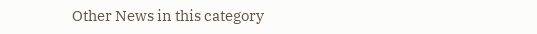Other News in this category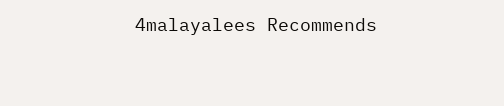4malayalees Recommends